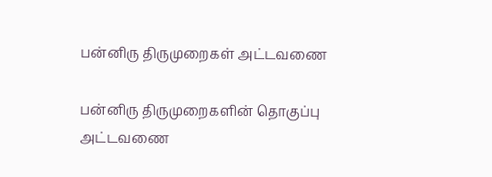பன்னிரு திருமுறைகள் அட்டவணை

பன்னிரு திருமுறைகளின் தொகுப்பு அட்டவணை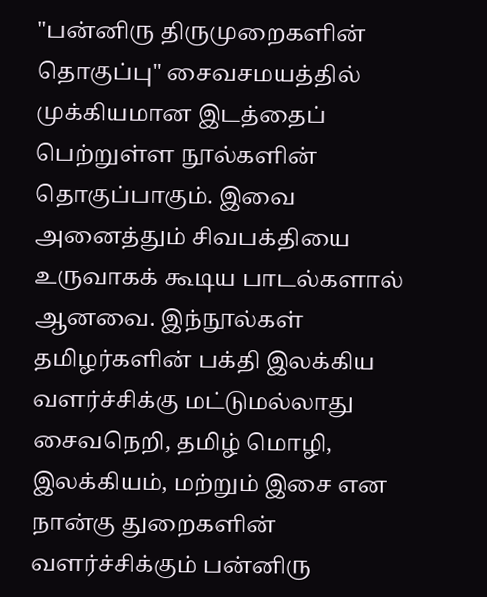"பன்னிரு திருமுறைகளின் தொகுப்பு" சைவசமயத்தில் முக்கியமான இடத்தைப் பெற்றுள்ள நூல்களின் தொகுப்பாகும். இவை அனைத்தும் சிவபக்தியை உருவாகக் கூடிய பாடல்களால் ஆனவை. இந்நூல்கள் தமிழர்களின் பக்தி இலக்கிய வளர்ச்சிக்கு மட்டுமல்லாது சைவநெறி, தமிழ் மொழி, இலக்கியம், மற்றும் இசை என நான்கு துறைகளின் வளர்ச்சிக்கும் பன்னிரு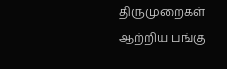திருமுறைகள் ஆற்றிய பங்கு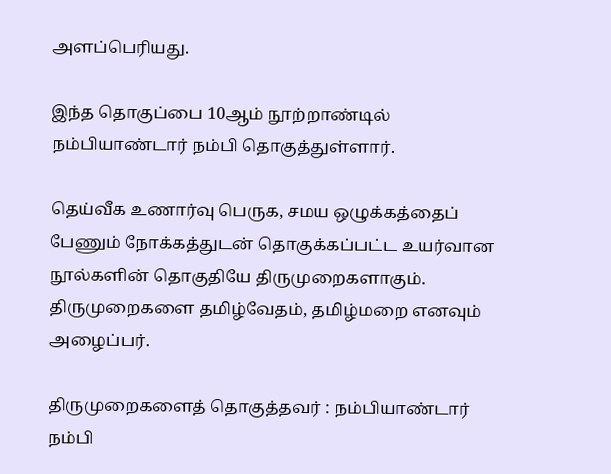அளப்பெரியது.

இந்த தொகுப்பை 10ஆம் நூற்றாண்டில் நம்பியாண்டார் நம்பி தொகுத்துள்ளார்.

தெய்வீக உணார்வு பெருக, சமய ஒழுக்கத்தைப் பேணும் நோக்கத்துடன் தொகுக்கப்பட்ட உயர்வான நூல்களின் தொகுதியே திருமுறைகளாகும். திருமுறைகளை தமிழ்வேதம், தமிழ்மறை எனவும் அழைப்பர்.

திருமுறைகளைத் தொகுத்தவர் : நம்பியாண்டார் நம்பி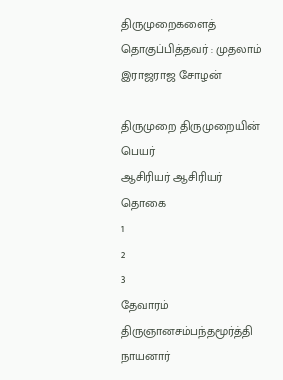திருமுறைகளைத் தொகுப்பித்தவர் : முதலாம் இராஜராஜ சோழன்

திருமுறை திருமுறையின்
பெயர்
ஆசிரியர் ஆசிரியர்
தொகை
1
2
3
தேவாரம் திருஞானசம்பந்தமூர்த்தி
நாயனார்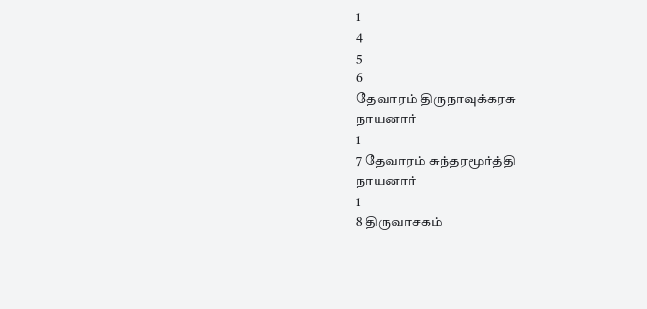1
4
5
6
தேவாரம் திருநாவுக்கரசு
நாயனார்
1
7 தேவாரம் சுந்தரமூர்த்தி
நாயனார்
1
8 திருவாசகம்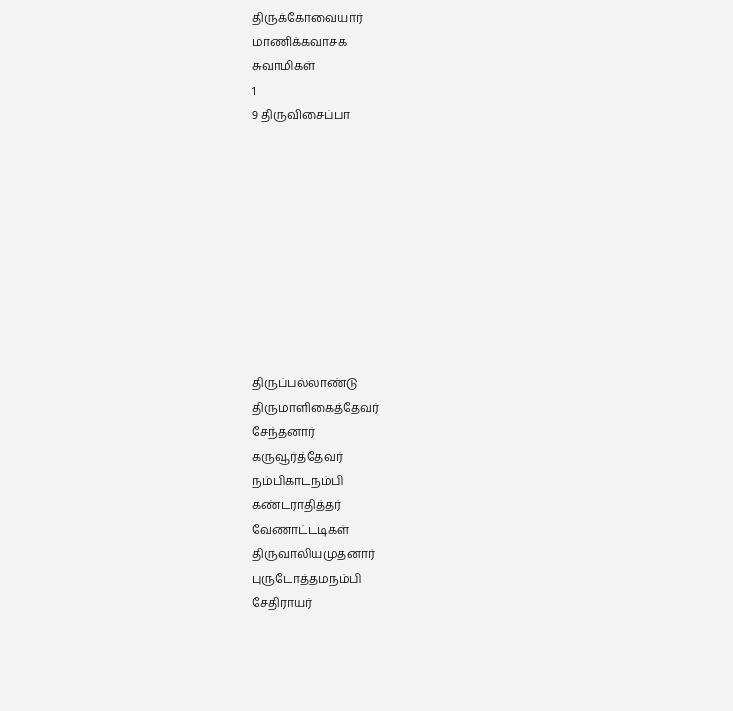திருக்கோவையார்
மாணிக்கவாசக
சுவாமிகள்
1
9 திருவிசைப்பா










திருப்பல்லாண்டு
திருமாளிகைத்தேவர்
சேந்தனார்
கருவூர்த்தேவர்
நம்பிகாடநம்பி
கண்டராதித்தர்
வேணாட்டடிகள்
திருவாலியமுதனார்
புருடோத்தமநம்பி
சேதிராயர்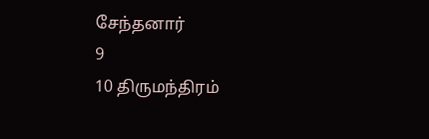சேந்தனார்
9
10 திருமந்திரம்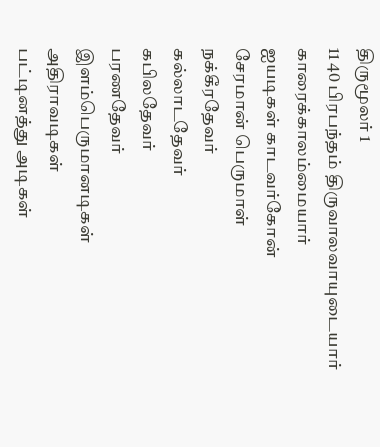திருமூலர் 1
11 40 பிரபந்தம் திருவாலவாயுடையார்
காரைக்காலம்மையார்
ஐயடிகள் காடவர்கோன்
சேரமான் பெருமாள்
நக்கீரதேவர்
கல்லாடதேவர்
கபிலதேவர்
பரணதேவர்
இளம்பெருமானடிகள்
அதிராவடிகள்
பட்டினத்து அடிகள்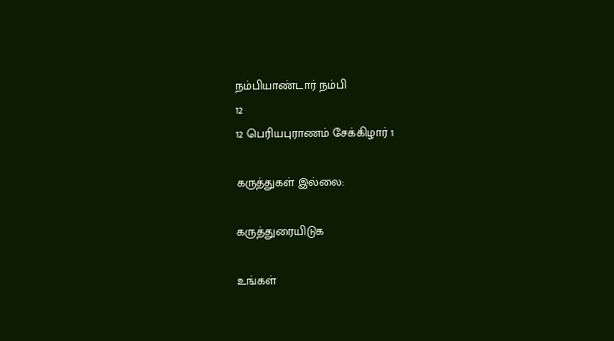நம்பியாண்டார் நம்பி
12
12 பெரியபுராணம் சேக்கிழார் 1

கருத்துகள் இல்லை:

கருத்துரையிடுக

உங்கள்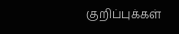குறிப்புக்கள்